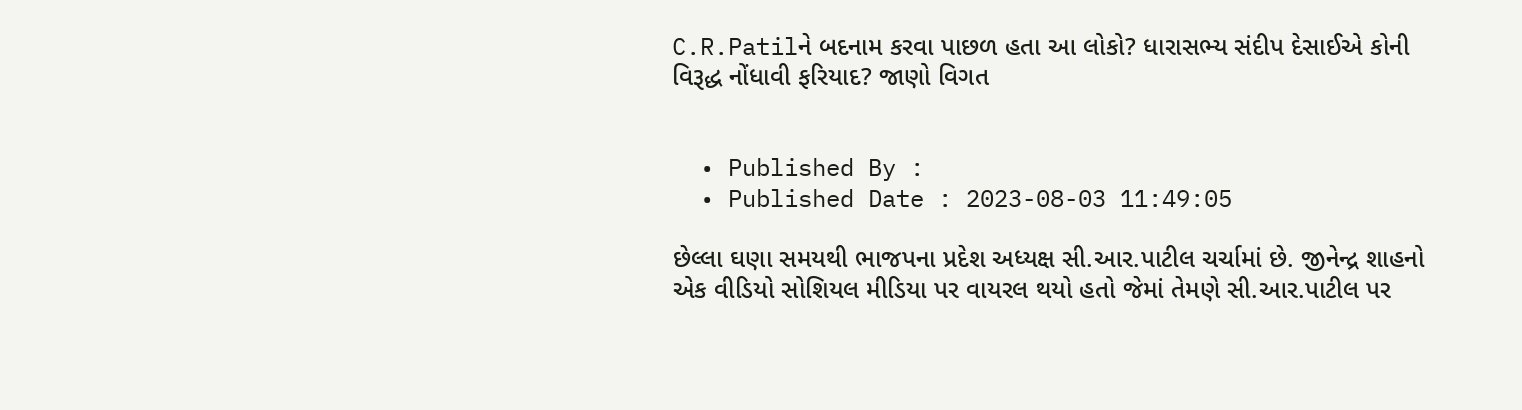C.R.Patilને બદનામ કરવા પાછળ હતા આ લોકો? ધારાસભ્ય સંદીપ દેસાઈએ કોની વિરૂદ્ધ નોંધાવી ફરિયાદ? જાણો વિગત


  • Published By :
  • Published Date : 2023-08-03 11:49:05

છેલ્લા ઘણા સમયથી ભાજપના પ્રદેશ અધ્યક્ષ સી.આર.પાટીલ ચર્ચામાં છે. જીનેન્દ્ર શાહનો એક વીડિયો સોશિયલ મીડિયા પર વાયરલ થયો હતો જેમાં તેમણે સી.આર.પાટીલ પર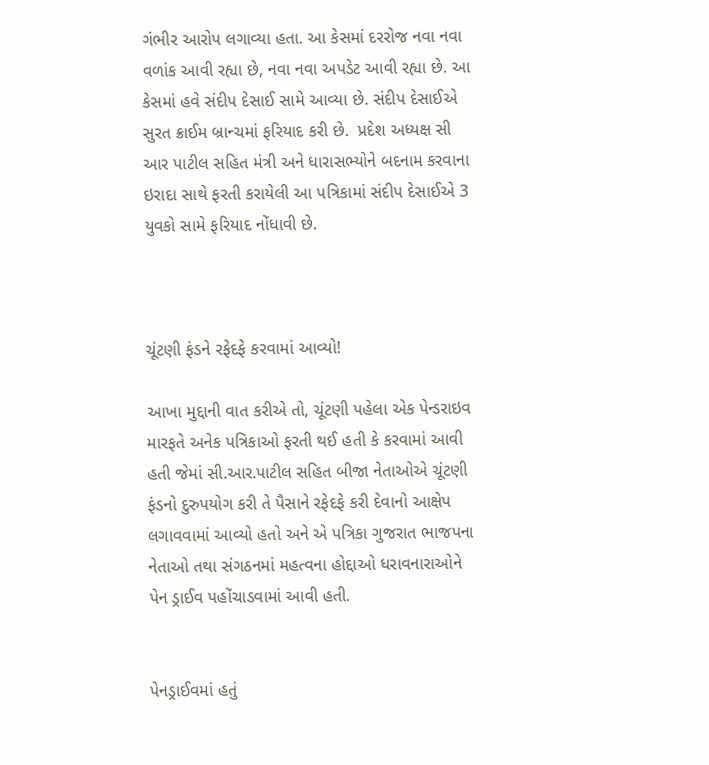ગંભીર આરોપ લગાવ્યા હતા. આ કેસમાં દરરોજ નવા નવા વળાંક આવી રહ્યા છે, નવા નવા અપડેટ આવી રહ્યા છે. આ કેસમાં હવે સંદીપ દેસાઈ સામે આવ્યા છે. સંદીપ દેસાઈએ સુરત ક્રાઈમ બ્રાન્ચમાં ફરિયાદ કરી છે.  પ્રદેશ અધ્યક્ષ સી આર પાટીલ સહિત મંત્રી અને ધારાસભ્યોને બદનામ કરવાના ઇરાદા સાથે ફરતી કરાયેલી આ પત્રિકામાં સંદીપ દેસાઈએ 3 યુવકો સામે ફરિયાદ નોંધાવી છે.



ચૂંટણી ફંડને રફેદફે કરવામાં આવ્યો!

આખા મુદ્દાની વાત કરીએ તો, ચૂંટણી પહેલા એક પેન્ડરાઇવ મારફતે અનેક પત્રિકાઓ ફરતી થઈ હતી કે કરવામાં આવી હતી જેમાં સી.આર.પાટીલ સહિત બીજા નેતાઓએ ચૂંટણી ફંડનો દુરુપયોગ કરી તે પૈસાને રફેદફે કરી દેવાનો આક્ષેપ લગાવવામાં આવ્યો હતો અને એ પત્રિકા ગુજરાત ભાજપના નેતાઓ તથા સંગઠનમાં મહત્વના હોદ્દાઓ ધરાવનારાઓને પેન ડ્રાઈવ પહોંચાડવામાં આવી હતી.


પેનડ્રાઈવમાં હતું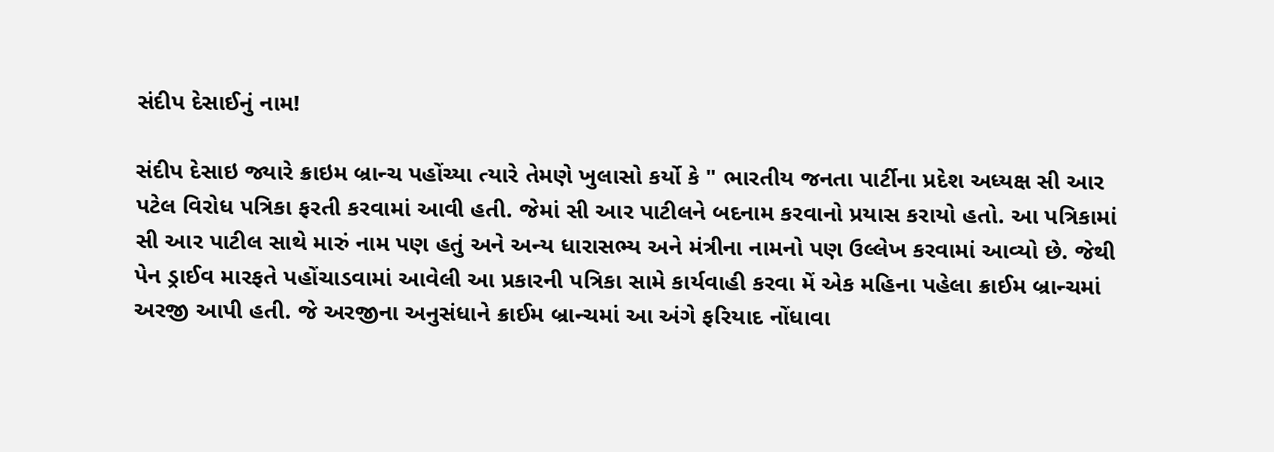સંદીપ દેસાઈનું નામ!

સંદીપ દેસાઇ જ્યારે ક્રાઇમ બ્રાન્ચ પહોંચ્યા ત્યારે તેમણે ખુલાસો કર્યો કે " ભારતીય જનતા પાર્ટીના પ્રદેશ અધ્યક્ષ સી આર પટેલ વિરોધ પત્રિકા ફરતી કરવામાં આવી હતી. જેમાં સી આર પાટીલને બદનામ કરવાનો પ્રયાસ કરાયો હતો. આ પત્રિકામાં સી આર પાટીલ સાથે મારું નામ પણ હતું અને અન્ય ધારાસભ્ય અને મંત્રીના નામનો પણ ઉલ્લેખ કરવામાં આવ્યો છે. જેથી પેન ડ્રાઈવ મારફતે પહોંચાડવામાં આવેલી આ પ્રકારની પત્રિકા સામે કાર્યવાહી કરવા મેં એક મહિના પહેલા ક્રાઈમ બ્રાન્ચમાં અરજી આપી હતી. જે અરજીના અનુસંધાને ક્રાઈમ બ્રાન્ચમાં આ અંગે ફરિયાદ નોંધાવા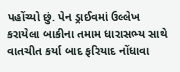પહોંચ્યો છું. પેન ડ્રાઈવમાં ઉલ્લેખ કરાયેલા બાકીના તમામ ધારાસભ્ય સાથે વાતચીત કર્યા બાદ ફરિયાદ નોંધાવા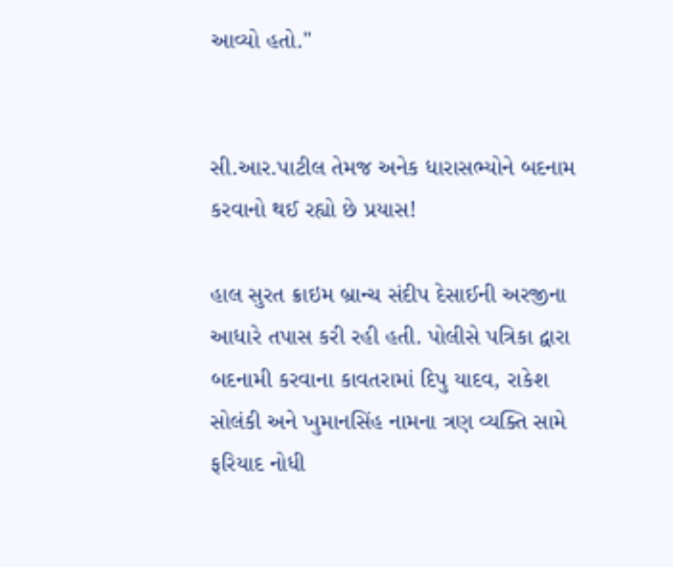આવ્યો હતો."


સી.આર.પાટીલ તેમજ અનેક ધારાસભ્યોને બદનામ કરવાનો થઈ રહ્યો છે પ્રયાસ!

હાલ સુરત ક્રાઇમ બ્રાન્ચ સંદીપ દેસાઈની અરજીના આધારે તપાસ કરી રહી હતી. પોલીસે પત્રિકા દ્વારા બદનામી કરવાના કાવતરામાં દિપુ યાદવ, રાકેશ સોલંકી અને ખુમાનસિંહ નામના ત્રણ વ્યક્તિ સામે ફરિયાદ નોધી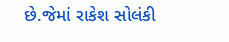છે.જેમાં રાકેશ સોલંકી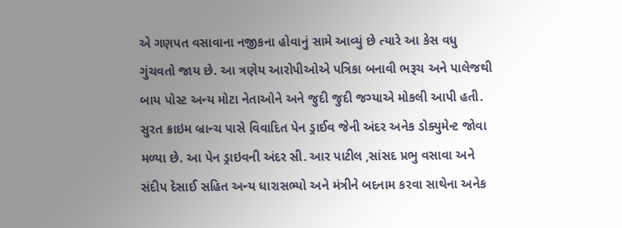એ ગણપત વસાવાના નજીકના હોવાનું સામે આવ્યું છે ત્યારે આ કેસ વધુ ગુંચવતો જાય છે. આ ત્રણેય આરોપીઓએ પત્રિકા બનાવી ભરૂચ અને પાલેજથી બાય પોસ્ટ અન્ય મોટા નેતાઓને અને જુદી જુદી જગ્યાએ મોકલી આપી હતી. સુરત ક્રાઇમ બ્રાન્ચ પાસે વિવાદિત પેન ડ્રાઈવ જેની અંદર અનેક ડોક્યુમેન્ટ જોવા મળ્યા છે. આ પેન ડ્રાઇવની અંદર સી. આર પાટીલ ,સાંસદ પ્રભુ વસાવા અને સંદીપ દેસાઈ સહિત અન્ય ધારાસભ્યો અને મંત્રીને બદનામ કરવા સાથેના અનેક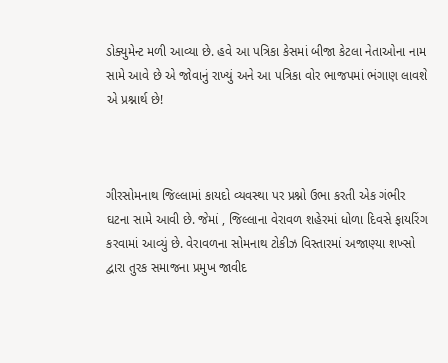ડોક્યુમેન્ટ મળી આવ્યા છે. હવે આ પત્રિકા કેસમાં બીજા કેટલા નેતાઓના નામ સામે આવે છે એ જોવાનું રાખ્યું અને આ પત્રિકા વોર ભાજપમાં ભંગાણ લાવશે એ પ્રશ્નાર્થ છે!



ગીરસોમનાથ જિલ્લામાં કાયદો વ્યવસ્થા પર પ્રશ્નો ઉભા કરતી એક ગંભીર ઘટના સામે આવી છે. જેમાં , જિલ્લાના વેરાવળ શહેરમાં ધોળા દિવસે ફાયરિંગ કરવામાં આવ્યું છે. વેરાવળના સોમનાથ ટોકીઝ વિસ્તારમાં અજાણ્યા શખ્સો દ્વારા તુરક સમાજના પ્રમુખ જાવીદ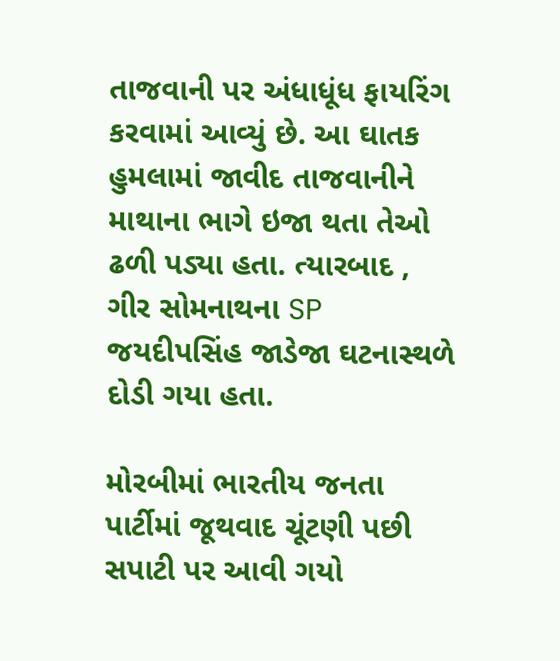તાજવાની પર અંધાધૂંધ ફાયરિંગ કરવામાં આવ્યું છે. આ ઘાતક હુમલામાં જાવીદ તાજવાનીને માથાના ભાગે ઇજા થતા તેઓ ઢળી પડ્યા હતા. ત્યારબાદ , ગીર સોમનાથના SP જયદીપસિંહ જાડેજા ઘટનાસ્થળે દોડી ગયા હતા.

મોરબીમાં ભારતીય જનતા પાર્ટીમાં જૂથવાદ ચૂંટણી પછી સપાટી પર આવી ગયો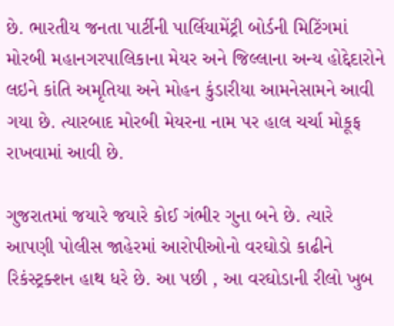છે. ભારતીય જનતા પાર્ટીની પાર્લિયામેંટ્રી બોર્ડની મિટિંગમાં મોરબી મહાનગરપાલિકાના મેયર અને જિલ્લાના અન્ય હોદ્દેદારોને લઇને કાંતિ અમૃતિયા અને મોહન કુંડારીયા આમનેસામને આવી ગયા છે. ત્યારબાદ મોરબી મેયરના નામ પર હાલ ચર્ચા મોકૂફ રાખવામાં આવી છે.

ગુજરાતમાં જયારે જયારે કોઈ ગંભીર ગુના બને છે. ત્યારે આપણી પોલીસ જાહેરમાં આરોપીઓનો વરઘોડો કાઢીને રિકંસ્ટ્રક્શન હાથ ધરે છે. આ પછી , આ વરઘોડાની રીલો ખુબ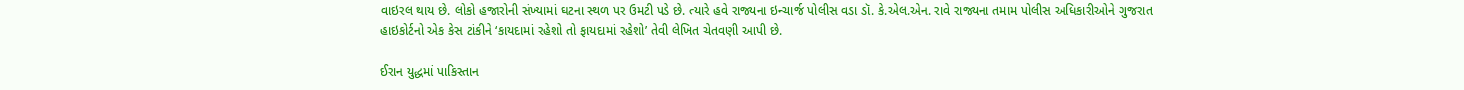વાઇરલ થાય છે. લોકો હજારોની સંખ્યામાં ઘટના સ્થળ પર ઉમટી પડે છે. ત્યારે હવે રાજ્યના ઇન્ચાર્જ પોલીસ વડા ડૉ. કે.એલ.એન. રાવે રાજ્યના તમામ પોલીસ અધિકારીઓને ગુજરાત હાઇકોર્ટનો એક કેસ ટાંકીને ‘કાયદામાં રહેશો તો ફાયદામાં રહેશો’ તેવી લેખિત ચેતવણી આપી છે.

ઈરાન યુદ્ધમાં પાકિસ્તાન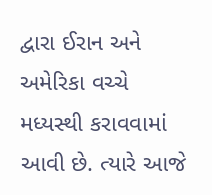દ્વારા ઈરાન અને અમેરિકા વચ્ચે મધ્યસ્થી કરાવવામાં આવી છે. ત્યારે આજે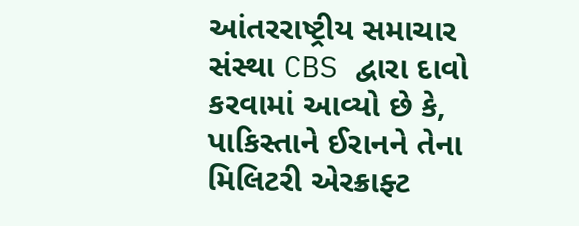આંતરરાષ્ટ્રીય સમાચાર સંસ્થા CBS દ્વારા દાવો કરવામાં આવ્યો છે કે, પાકિસ્તાને ઈરાનને તેના મિલિટરી એરક્રાફ્ટ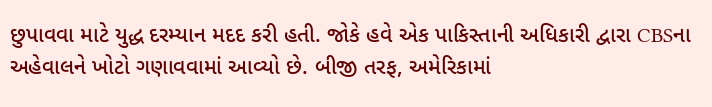છુપાવવા માટે યુદ્ધ દરમ્યાન મદદ કરી હતી. જોકે હવે એક પાકિસ્તાની અધિકારી દ્વારા CBSના અહેવાલને ખોટો ગણાવવામાં આવ્યો છે. બીજી તરફ, અમેરિકામાં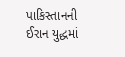પાકિસ્તાનની ઈરાન યુદ્ધમાં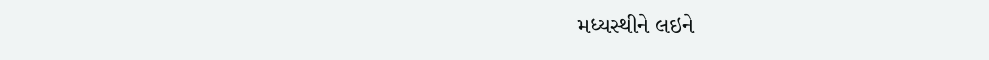મધ્યસ્થીને લઇને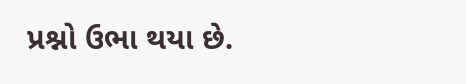પ્રશ્નો ઉભા થયા છે.